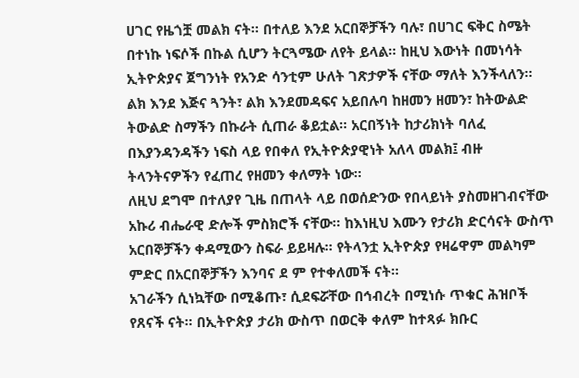ሀገር የዜጎቿ መልክ ናት፡፡ በተለይ እንደ አርበኞቻችን ባሉ፣ በሀገር ፍቅር ስሜት በተነኩ ነፍሶች በኩል ሲሆን ትርጓሜው ለየት ይላል፡፡ ከዚህ እውነት በመነሳት ኢትዮጵያና ጀግንነት የአንድ ሳንቲም ሁለት ገጽታዎች ናቸው ማለት እንችላለን፡፡ ልክ እንደ እጅና ጓንት፣ ልክ እንደመዳፍና አይበሉባ ከዘመን ዘመን፣ ከትውልድ ትውልድ ስማችን በኩራት ሲጠራ ቆይቷል፡፡ አርበኝነት ከታሪክነት ባለፈ በእያንዳንዳችን ነፍስ ላይ የበቀለ የኢትዮጵያዊነት አለላ መልክ፤ ብዙ ትላንትናዎችን የፈጠረ የዘመን ቀለማት ነው፡፡
ለዚህ ደግሞ በተለያየ ጊዜ በጠላት ላይ በወሰድንው የበላይነት ያስመዘገብናቸው አኩሪ ብሔራዊ ድሎች ምስክሮች ናቸው፡፡ ከእነዚህ እሙን የታሪክ ድርሳናት ውስጥ አርበኞቻችን ቀዳሚውን ስፍራ ይይዛሉ፡፡ የትላንቷ ኢትዮጵያ የዛሬዋም መልካም ምድር በአርበኞቻችን እንባና ደ ም የተቀለመች ናት፡፡
አገራችን ሲነኳቸው በሚቆጡ፣ ሲደፍሯቸው በኅብረት በሚነሱ ጥቁር ሕዝቦች የጸናች ናት። በኢትዮጵያ ታሪክ ውስጥ በወርቅ ቀለም ከተጻፉ ክቡር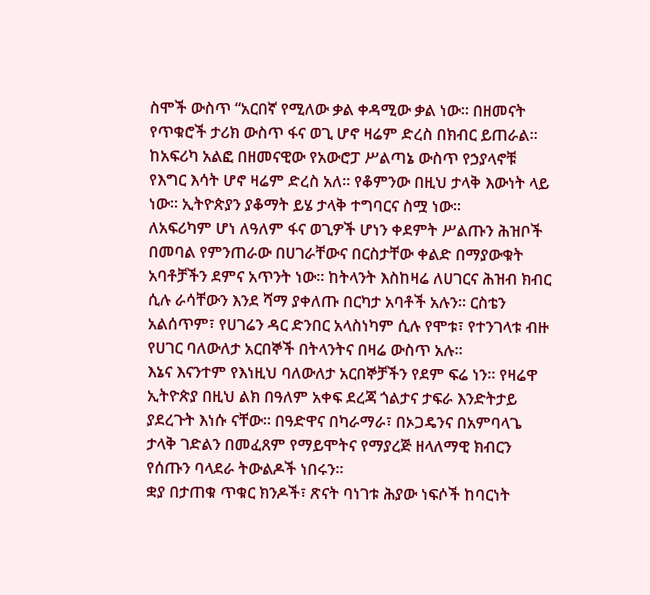ስሞች ውስጥ “አርበኛ የሚለው ቃል ቀዳሚው ቃል ነው። በዘመናት የጥቁሮች ታሪክ ውስጥ ፋና ወጊ ሆኖ ዛሬም ድረስ በክብር ይጠራል፡፡ ከአፍሪካ አልፎ በዘመናዊው የአውሮፓ ሥልጣኔ ውስጥ የኃያላኖቹ የእግር እሳት ሆኖ ዛሬም ድረስ አለ፡፡ የቆምንው በዚህ ታላቅ እውነት ላይ ነው፡፡ ኢትዮጵያን ያቆማት ይሄ ታላቅ ተግባርና ስሟ ነው፡፡
ለአፍሪካም ሆነ ለዓለም ፋና ወጊዎች ሆነን ቀደምት ሥልጡን ሕዝቦች በመባል የምንጠራው በሀገራቸውና በርስታቸው ቀልድ በማያውቁት አባቶቻችን ደምና አጥንት ነው፡፡ ከትላንት እስከዛሬ ለሀገርና ሕዝብ ክብር ሲሉ ራሳቸውን እንደ ሻማ ያቀለጡ በርካታ አባቶች አሉን። ርስቴን አልሰጥም፣ የሀገሬን ዳር ድንበር አላስነካም ሲሉ የሞቱ፣ የተንገላቱ ብዙ የሀገር ባለውለታ አርበኞች በትላንትና በዛሬ ውስጥ አሉ፡፡
እኔና እናንተም የእነዚህ ባለውለታ አርበኞቻችን የደም ፍሬ ነን፡፡ የዛሬዋ ኢትዮጵያ በዚህ ልክ በዓለም አቀፍ ደረጃ ጎልታና ታፍራ እንድትታይ ያደረጉት እነሱ ናቸው፡፡ በዓድዋና በካራማራ፣ በኦጋዴንና በአምባላጌ ታላቅ ገድልን በመፈጸም የማይሞትና የማያረጅ ዘላለማዊ ክብርን የሰጡን ባላደራ ትውልዶች ነበሩን፡፡
ቋያ በታጠቁ ጥቁር ክንዶች፣ ጽናት ባነገቱ ሕያው ነፍሶች ከባርነት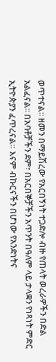ወጥተናል፡፡ ዘመን በማይሽረው የአርበኝነት ተጋድሎ ብዙ የጠላት ወረራዎችን በድል አልፈናል፡፡ በአባቶቻችን ደም፣ በአርበኞቻችን አጥንት በዓለም ላይ ታላቋን የነጻነት ምድር ኢትዮጵያን ፈጥረናል። እናም ብኩርናችን በሆነው የአንድነትና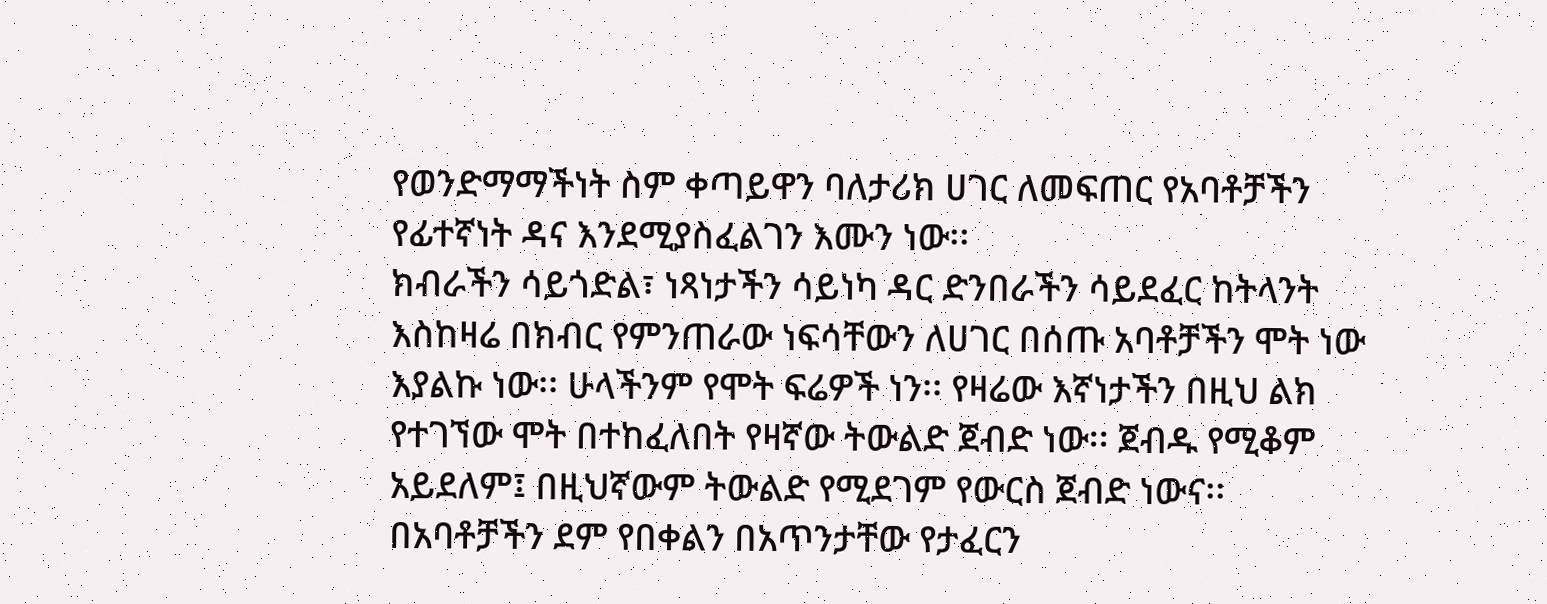የወንድማማችነት ስም ቀጣይዋን ባለታሪክ ሀገር ለመፍጠር የአባቶቻችን የፊተኛነት ዳና እንደሚያስፈልገን እሙን ነው፡፡
ክብራችን ሳይጎድል፣ ነጻነታችን ሳይነካ ዳር ድንበራችን ሳይደፈር ከትላንት እስከዛሬ በክብር የምንጠራው ነፍሳቸውን ለሀገር በሰጡ አባቶቻችን ሞት ነው እያልኩ ነው፡፡ ሁላችንም የሞት ፍሬዎች ነን፡፡ የዛሬው እኛነታችን በዚህ ልክ የተገኘው ሞት በተከፈለበት የዛኛው ትውልድ ጀብድ ነው፡፡ ጀብዱ የሚቆም አይደለም፤ በዚህኛውም ትውልድ የሚደገም የውርስ ጀብድ ነውና፡፡
በአባቶቻችን ደም የበቀልን በአጥንታቸው የታፈርን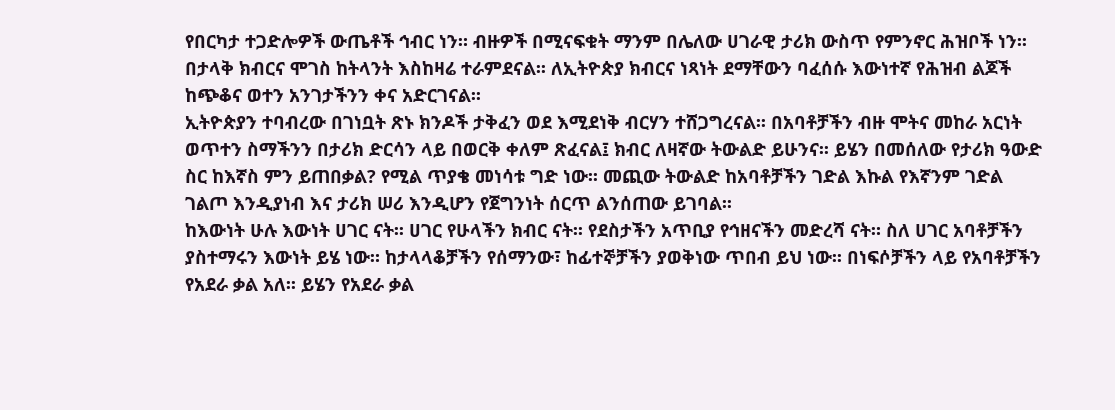የበርካታ ተጋድሎዎች ውጤቶች ኅብር ነን። ብዙዎች በሚናፍቁት ማንም በሌለው ሀገራዊ ታሪክ ውስጥ የምንኖር ሕዝቦች ነን፡፡ በታላቅ ክብርና ሞገስ ከትላንት እስከዛሬ ተራምደናል፡፡ ለኢትዮጵያ ክብርና ነጻነት ደማቸውን ባፈሰሱ እውነተኛ የሕዝብ ልጆች ከጭቆና ወተን አንገታችንን ቀና አድርገናል፡፡
ኢትዮጵያን ተባብረው በገነቧት ጽኑ ክንዶች ታቅፈን ወደ እሚደነቅ ብርሃን ተሸጋግረናል፡፡ በአባቶቻችን ብዙ ሞትና መከራ አርነት ወጥተን ስማችንን በታሪክ ድርሳን ላይ በወርቅ ቀለም ጽፈናል፤ ክብር ለዛኛው ትውልድ ይሁንና፡፡ ይሄን በመሰለው የታሪክ ዓውድ ስር ከእኛስ ምን ይጠበቃል? የሚል ጥያቄ መነሳቱ ግድ ነው፡፡ መጪው ትውልድ ከአባቶቻችን ገድል እኩል የእኛንም ገድል ገልጦ እንዲያነብ እና ታሪክ ሠሪ እንዲሆን የጀግንነት ሰርጥ ልንሰጠው ይገባል፡፡
ከእውነት ሁሉ እውነት ሀገር ናት፡፡ ሀገር የሁላችን ክብር ናት፡፡ የደስታችን አጥቢያ የኅዘናችን መድረሻ ናት። ስለ ሀገር አባቶቻችን ያስተማሩን እውነት ይሄ ነው። ከታላላቆቻችን የሰማንው፣ ከፊተኞቻችን ያወቅነው ጥበብ ይህ ነው፡፡ በነፍሶቻችን ላይ የአባቶቻችን የአደራ ቃል አለ፡፡ ይሄን የአደራ ቃል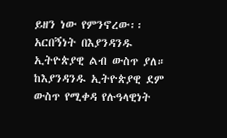ይዘን ነው የምንኖረው፡፡
አርበኝነት በእያንዳንዱ ኢትዮጵያዊ ልብ ውስጥ ያለ። ከእያንዳንዱ ኢትዮጵያዊ ደም ውስጥ የሚቀዳ የሉዓላዊነት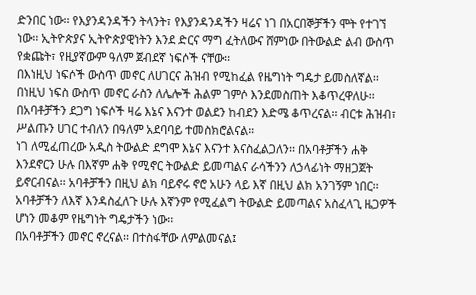ድንበር ነው፡፡ የእያንዳንዳችን ትላንት፣ የእያንዳንዳችን ዛሬና ነገ በአርበኞቻችን ሞት የተገኘ ነው፡፡ ኢትዮጵያና ኢትዮጵያዊነትን እንደ ድርና ማግ ፈትለውና ሸምነው በትውልድ ልብ ውስጥ የቋጩት፣ የዚያኛውም ዓለም ጀብደኛ ነፍሶች ናቸው፡፡
በእነዚህ ነፍሶች ውስጥ መኖር ለሀገርና ሕዝብ የሚከፈል የዜግነት ግዴታ ይመስለኛል፡፡ በነዚህ ነፍስ ውስጥ መኖር ራስን ለሌሎች ሕልም ገምሶ እንደመስጠት እቆጥረዋለሁ፡፡ በአባቶቻችን ደጋግ ነፍሶች ዛሬ እኔና እናንተ ወልደን ከብደን እድሜ ቆጥረናል፡፡ ብርቱ ሕዝብ፣ ሥልጡን ሀገር ተብለን በዓለም አደባባይ ተመስክሮልናል።
ነገ ለሚፈጠረው አዲስ ትውልድ ደግሞ እኔና እናንተ እናስፈልጋለን፡፡ በአባቶቻችን ሐቅ እንደኖርን ሁሉ በእኛም ሐቅ የሚኖር ትውልድ ይመጣልና ራሳችንን ለኃላፊነት ማዘጋጀት ይኖርብናል፡፡ አባቶቻችን በዚህ ልክ ባይኖሩ ኖሮ አሁን ላይ እኛ በዚህ ልክ አንገኝም ነበር፡፡ አባቶቻችን ለእኛ እንዳስፈለጉ ሁሉ እኛንም የሚፈልግ ትውልድ ይመጣልና አስፈላጊ ዜጋዎች ሆነን መቆም የዜግነት ግዴታችን ነው፡፡
በአባቶቻችን መኖር ኖረናል፡፡ በተስፋቸው ለምልመናል፤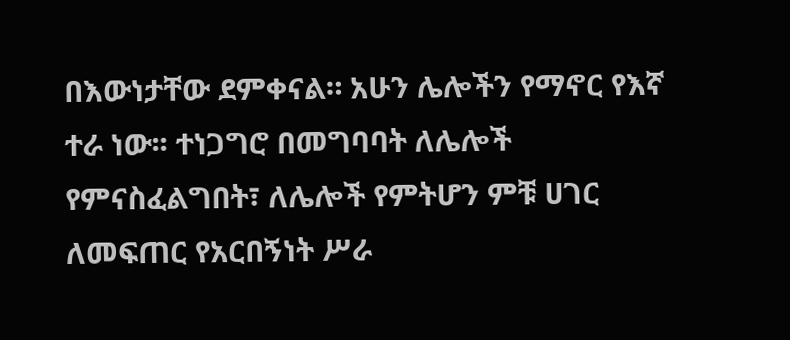በእውነታቸው ደምቀናል። አሁን ሌሎችን የማኖር የእኛ ተራ ነው፡፡ ተነጋግሮ በመግባባት ለሌሎች የምናስፈልግበት፣ ለሌሎች የምትሆን ምቹ ሀገር ለመፍጠር የአርበኝነት ሥራ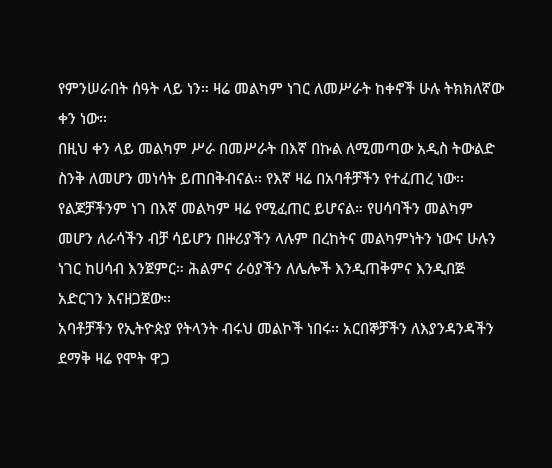የምንሠራበት ሰዓት ላይ ነን። ዛሬ መልካም ነገር ለመሥራት ከቀኖች ሁሉ ትክክለኛው ቀን ነው፡፡
በዚህ ቀን ላይ መልካም ሥራ በመሥራት በእኛ በኩል ለሚመጣው አዲስ ትውልድ ስንቅ ለመሆን መነሳት ይጠበቅብናል፡፡ የእኛ ዛሬ በአባቶቻችን የተፈጠረ ነው፡፡ የልጆቻችንም ነገ በእኛ መልካም ዛሬ የሚፈጠር ይሆናል። የሀሳባችን መልካም መሆን ለራሳችን ብቻ ሳይሆን በዙሪያችን ላሉም በረከትና መልካምነትን ነውና ሁሉን ነገር ከሀሳብ እንጀምር። ሕልምና ራዕያችን ለሌሎች እንዲጠቅምና እንዲበጅ አድርገን እናዘጋጀው፡፡
አባቶቻችን የኢትዮጵያ የትላንት ብሩህ መልኮች ነበሩ፡፡ አርበኞቻችን ለእያንዳንዳችን ደማቅ ዛሬ የሞት ዋጋ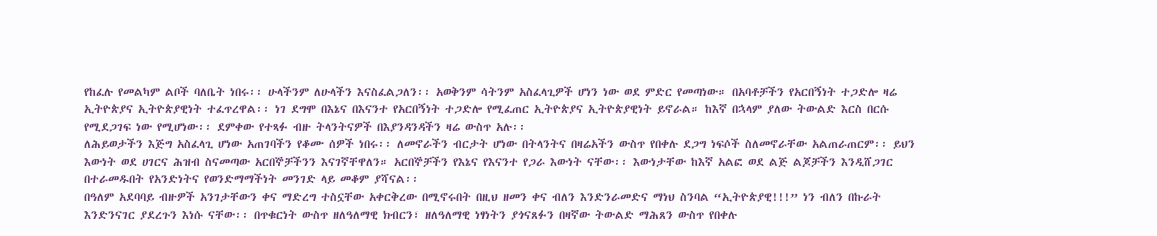የከፈሉ የመልካም ልቦች ባለቤት ነበሩ፡፡ ሁላችንም ለሁላችን እናስፈልጋለን፡፡ አወቅንም ሳትንም አስፈላጊዎች ሆነን ነው ወደ ምድር የመጣነው። በአባቶቻችን የአርበኝነት ተጋድሎ ዛሬ ኢትዮጵያና ኢትዮጵያዊነት ተፈጥረዋል፡፡ ነገ ደግሞ በእኔና በእናንተ የአርበኝነት ተጋድሎ የሚፈጠር ኢትዮጵያና ኢትዮጵያዊነት ይኖራል። ከእኛ በኋላም ያለው ትውልድ እርስ በርሱ የሚደጋገፍ ነው የሚሆነው፡፡ ደምቀው የተጻፉ ብዙ ትላንትናዎች በእያንዳንዳችን ዛሬ ውስጥ አሉ፡፡
ለሕይወታችን እጅግ አስፈላጊ ሆነው አጠገባችን የቆሙ ሰዎች ነበሩ፡፡ ለመኖራችን ብርታት ሆነው በትላንትና በዛሬአችን ውስጥ የበቀሉ ደጋግ ነፍሶች ስለመኖራቸው አልጠራጠርም፡፡ ይህን እውነት ወደ ሀገርና ሕዝብ ስናመጣው አርበኞቻችንን እናገኛቸዋለን። አርበኞቻችን የእኔና የእናንተ የጋራ እውነት ናቸው፡፡ እውነታቸው ከእኛ አልፎ ወደ ልጅ ልጆቻችን እንዲሸጋገር በተራመዱበት የአንድነትና የወንድማማችነት መንገድ ላይ መቆም ያሻናል፡፡
በዓለም አደባባይ ብዙዎች አንገታቸውን ቀና ማድረግ ተስኗቸው አቀርቅረው በሚኖሩበት በዚህ ዘመን ቀና ብለን እንድንራመድና ማነህ ስንባል “ኢትዮጵያዊ!!!” ነን ብለን በኩራት እንድንናገር ያደረጉን እነሱ ናቸው፡፡ በጥቁርነት ውስጥ ዘለዓለማዊ ክብርን፣ ዘለዓለማዊ ነፃነትን ያጎናጸፉን በዛኛው ትውልድ ማሕጸን ውስጥ የበቀሉ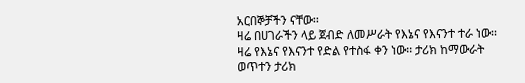አርበኞቻችን ናቸው፡፡
ዛሬ በሀገራችን ላይ ጀብድ ለመሥራት የእኔና የእናንተ ተራ ነው፡፡ ዛሬ የእኔና የእናንተ የድል የተስፋ ቀን ነው፡፡ ታሪክ ከማውራት ወጥተን ታሪክ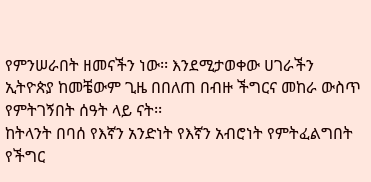የምንሠራበት ዘመናችን ነው፡፡ እንደሚታወቀው ሀገራችን ኢትዮጵያ ከመቼውም ጊዜ በበለጠ በብዙ ችግርና መከራ ውስጥ የምትገኝበት ሰዓት ላይ ናት፡፡
ከትላንት በባሰ የእኛን አንድነት የእኛን አብሮነት የምትፈልግበት የችግር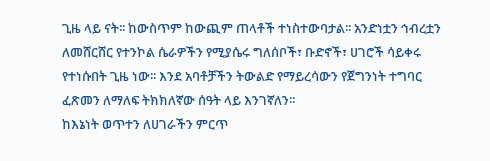ጊዜ ላይ ናት፡፡ ከውስጥም ከውጪም ጠላቶች ተነስተውባታል፡፡ አንድነቷን ኅብረቷን ለመሸርሸር የተንኮል ሴራዎችን የሚያሴሩ ግለሰቦች፣ ቡድኖች፣ ሀገሮች ሳይቀሩ የተነሱበት ጊዜ ነው፡፡ እንደ አባቶቻችን ትውልድ የማይረሳውን የጀግንነት ተግባር ፈጽመን ለማለፍ ትክክለኛው ሰዓት ላይ እንገኛለን፡፡
ከእኔነት ወጥተን ለሀገራችን ምርጥ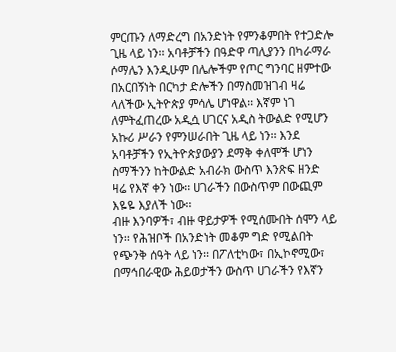ምርጡን ለማድረግ በአንድነት የምንቆምበት የተጋድሎ ጊዜ ላይ ነን፡፡ አባቶቻችን በዓድዋ ጣሊያንን በካራማራ ሶማሌን እንዲሁም በሌሎችም የጦር ግንባር ዘምተው በአርበኝነት በርካታ ድሎችን በማስመዝገብ ዛሬ ላለችው ኢትዮጵያ ምሳሌ ሆነዋል፡፡ እኛም ነገ ለምትፈጠረው አዲሷ ሀገርና አዲስ ትውልድ የሚሆን አኩሪ ሥራን የምንሠራበት ጊዜ ላይ ነን፡፡ እንደ አባቶቻችን የኢትዮጵያውያን ደማቅ ቀለሞች ሆነን ስማችንን ከትውልድ አብራክ ውስጥ እንጽፍ ዘንድ ዛሬ የእኛ ቀን ነው፡፡ ሀገራችን በውስጥም በውጪም እዬዬ እያለች ነው፡፡
ብዙ እንባዎች፣ ብዙ ዋይታዎች የሚሰሙበት ሰሞን ላይ ነን፡፡ የሕዝቦች በአንድነት መቆም ግድ የሚልበት የጭንቅ ሰዓት ላይ ነን፡፡ በፖለቲካው፣ በኢኮኖሚው፣ በማኅበራዊው ሕይወታችን ውስጥ ሀገራችን የእኛን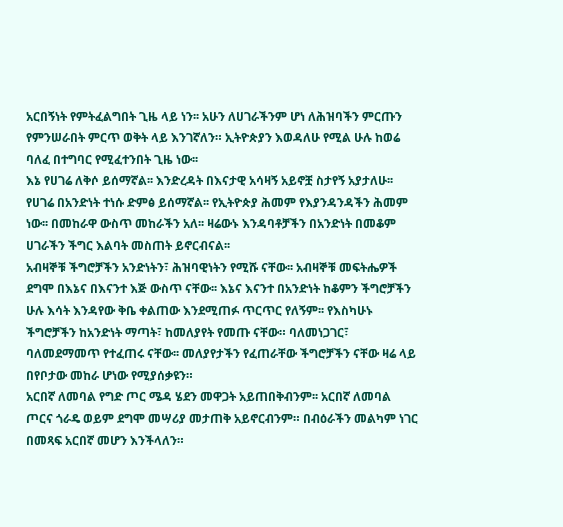አርበኝነት የምትፈልግበት ጊዜ ላይ ነን፡፡ አሁን ለሀገራችንም ሆነ ለሕዝባችን ምርጡን የምንሠራበት ምርጥ ወቅት ላይ እንገኛለን። ኢትዮጵያን እወዳለሁ የሚል ሁሉ ከወሬ ባለፈ በተግባር የሚፈተንበት ጊዜ ነው፡፡
እኔ የሀገሬ ለቅሶ ይሰማኛል፡፡ እንድረዳት በእናታዊ አሳዛኝ አይኖቿ ስታየኝ አያታለሁ፡፡ የሀገሬ በአንድነት ተነሱ ድምፅ ይሰማኛል፡፡ የኢትዮጵያ ሕመም የእያንዳንዳችን ሕመም ነው፡፡ በመከራዋ ውስጥ መከራችን አለ፡፡ ዛሬውኑ እንዳባቶቻችን በአንድነት በመቆም ሀገራችን ችግር እልባት መስጠት ይኖርብናል፡፡
አብዛኞቹ ችግሮቻችን አንድነትን፣ ሕዝባዊነትን የሚሹ ናቸው፡፡ አብዛኞቹ መፍትሔዎች ደግሞ በእኔና በእናንተ እጅ ውስጥ ናቸው፡፡ እኔና እናንተ በአንድነት ከቆምን ችግሮቻችን ሁሉ እሳት እንዳየው ቅቤ ቀልጠው እንደሚጠፉ ጥርጥር የለኝም፡፡ የእስካሁኑ ችግሮቻችን ከአንድነት ማጣት፣ ከመለያየት የመጡ ናቸው። ባለመነጋገር፣ ባለመደማመጥ የተፈጠሩ ናቸው፡፡ መለያየታችን የፈጠራቸው ችግሮቻችን ናቸው ዛሬ ላይ በየቦታው መከራ ሆነው የሚያሰቃዩን።
አርበኛ ለመባል የግድ ጦር ሜዳ ሄደን መዋጋት አይጠበቅብንም፡፡ አርበኛ ለመባል ጦርና ጎራዴ ወይም ደግሞ መሣሪያ መታጠቅ አይኖርብንም። በብዕራችን መልካም ነገር በመጻፍ አርበኛ መሆን እንችላለን።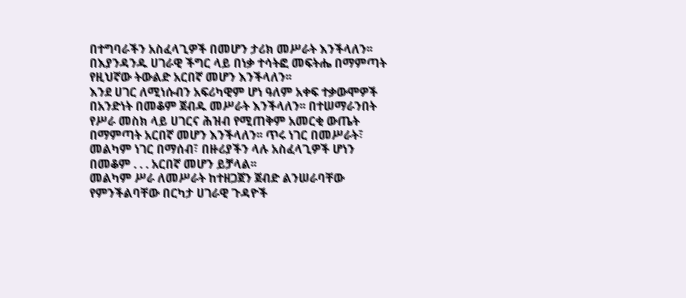በተግባራችን አስፈላጊዎች በመሆን ታሪክ መሥራት እንችላለን፡፡ በእያንዳንዱ ሀገራዊ ችግር ላይ በነቃ ተሳትፎ መፍትሔ በማምጣት የዚህኛው ትውልድ አርበኛ መሆን እንችላለን፡፡
እንደ ሀገር ለሚነሱብን አፍሪካዊም ሆነ ዓለም አቀፍ ተቃውሞዎች በአንድነት በመቆም ጀብዱ መሥራት እንችላለን፡፡ በተሠማራንበት የሥራ መስክ ላይ ሀገርና ሕዝብ የሚጠቅም አመርቂ ውጤት በማምጣት አርበኛ መሆን እንችላለን፡፡ ጥሩ ነገር በመሥራት፣ መልካም ነገር በማሰብ፣ በዙሪያችን ላሉ አስፈላጊዎች ሆነን በመቆም . . . አርበኛ መሆን ይቻላል፡፡
መልካም ሥራ ለመሥራት ከተዘጋጀን ጀብድ ልንሠራባቸው የምንችልባቸው በርካታ ሀገራዊ ጉዳዮች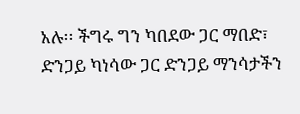አሉ፡፡ ችግሩ ግን ካበደው ጋር ማበድ፣ ድንጋይ ካነሳው ጋር ድንጋይ ማንሳታችን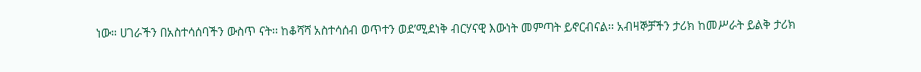ነው። ሀገራችን በአስተሳሰባችን ውስጥ ናት፡፡ ከቆሻሻ አስተሳሰብ ወጥተን ወደ’ሚደነቅ ብርሃናዊ እውነት መምጣት ይኖርብናል፡፡ አብዛኞቻችን ታሪክ ከመሥራት ይልቅ ታሪክ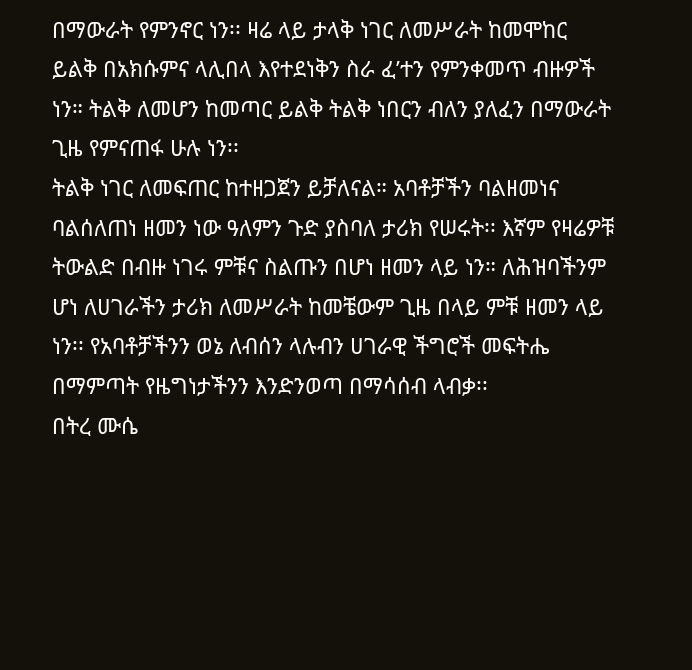በማውራት የምንኖር ነን፡፡ ዛሬ ላይ ታላቅ ነገር ለመሥራት ከመሞከር ይልቅ በአክሱምና ላሊበላ እየተደነቅን ስራ ፈ’ተን የምንቀመጥ ብዙዎች ነን። ትልቅ ለመሆን ከመጣር ይልቅ ትልቅ ነበርን ብለን ያለፈን በማውራት ጊዜ የምናጠፋ ሁሉ ነን፡፡
ትልቅ ነገር ለመፍጠር ከተዘጋጀን ይቻለናል። አባቶቻችን ባልዘመነና ባልሰለጠነ ዘመን ነው ዓለምን ጉድ ያስባለ ታሪክ የሠሩት፡፡ እኛም የዛሬዎቹ ትውልድ በብዙ ነገሩ ምቹና ስልጡን በሆነ ዘመን ላይ ነን። ለሕዝባችንም ሆነ ለሀገራችን ታሪክ ለመሥራት ከመቼውም ጊዜ በላይ ምቹ ዘመን ላይ ነን፡፡ የአባቶቻችንን ወኔ ለብሰን ላሉብን ሀገራዊ ችግሮች መፍትሔ በማምጣት የዜግነታችንን እንድንወጣ በማሳሰብ ላብቃ፡፡
በትረ ሙሴ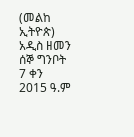(መልከ ኢትዮጵ)
አዲስ ዘመን ሰኞ ግንቦት 7 ቀን 2015 ዓ.ም